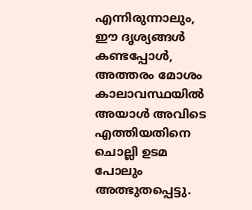എന്നിരുന്നാലും, ഈ ദൃശ്യങ്ങൾ കണ്ടപ്പോൾ, അത്തരം മോശം കാലാവസ്ഥയിൽ അയാള്‍ അവിടെ എത്തിയതിനെ ചൊല്ലി ഉടമ പോലും അത്ഭുതപ്പെട്ടു.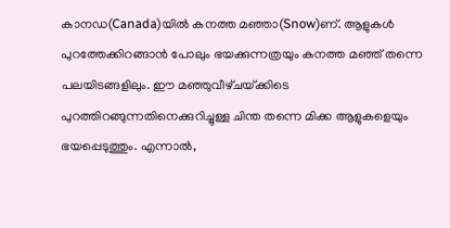കാനഡ(Canada)യിൽ കനത്ത മഞ്ഞാ(Snow)ണ്. ആളുകൾ പുറത്തേക്കിറങ്ങാൻ പോലും ഭയക്കുന്നത്രയും കനത്ത മഞ്ഞ് തന്നെ പലയിടങ്ങളിലും. ഈ മഞ്ഞുവീഴ്‌ചയ്‌ക്കിടെ പുറത്തിറങ്ങുന്നതിനെക്കുറിച്ചുള്ള ചിന്ത തന്നെ മിക്ക ആളുകളെയും ഭയപ്പെടുത്തും. എന്നാല്‍,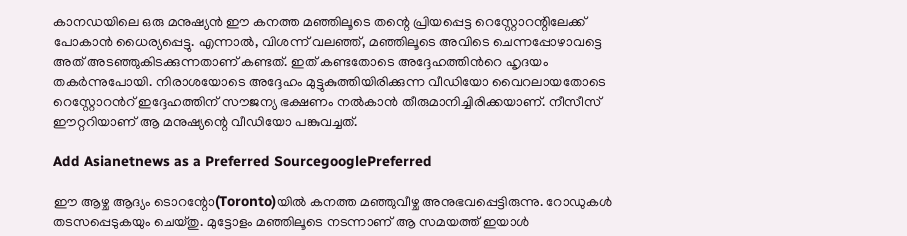കാനഡയിലെ ഒരു മനുഷ്യൻ ഈ കനത്ത മഞ്ഞിലൂടെ തന്റെ പ്രിയപ്പെട്ട റെസ്റ്റോറന്റിലേക്ക് പോകാൻ ധൈര്യപ്പെട്ടു. എന്നാല്‍, വിശന്ന് വലഞ്ഞ്, മഞ്ഞിലൂടെ അവിടെ ചെന്നപ്പോഴാവട്ടെ അത് അടഞ്ഞുകിടക്കുന്നതാണ് കണ്ടത്. ഇത് കണ്ടതോടെ അദ്ദേഹത്തിന്‍റെ ഹൃദയം തകർന്നുപോയി. നിരാശയോടെ അദ്ദേഹം മുട്ടുകുത്തിയിരിക്കുന്ന വീഡിയോ വൈറലായതോടെ റെസ്റ്റോറന്‍റ് ഇദ്ദേഹത്തിന് സൗജന്യ ഭക്ഷണം നല്‍കാന്‍ തീരുമാനിച്ചിരിക്കയാണ്. നീസീസ് ഈറ്ററിയാണ് ആ മനുഷ്യന്റെ വീഡിയോ പങ്കുവച്ചത്.

Add Asianetnews as a Preferred SourcegooglePreferred

ഈ ആഴ്ച ആദ്യം ടൊറന്റോ(Toronto)യിൽ കനത്ത മഞ്ഞുവീഴ്ച അനുഭവപ്പെട്ടിരുന്നു. റോഡുകൾ തടസപ്പെടുകയും ചെയ്തു. മുട്ടോളം മഞ്ഞിലൂടെ നടന്നാണ് ആ സമയത്ത് ഇയാള്‍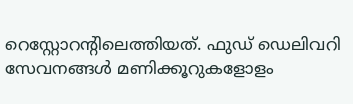റെസ്റ്റോറന്‍റിലെത്തിയത്. ഫുഡ് ഡെലിവറി സേവനങ്ങൾ മണിക്കൂറുകളോളം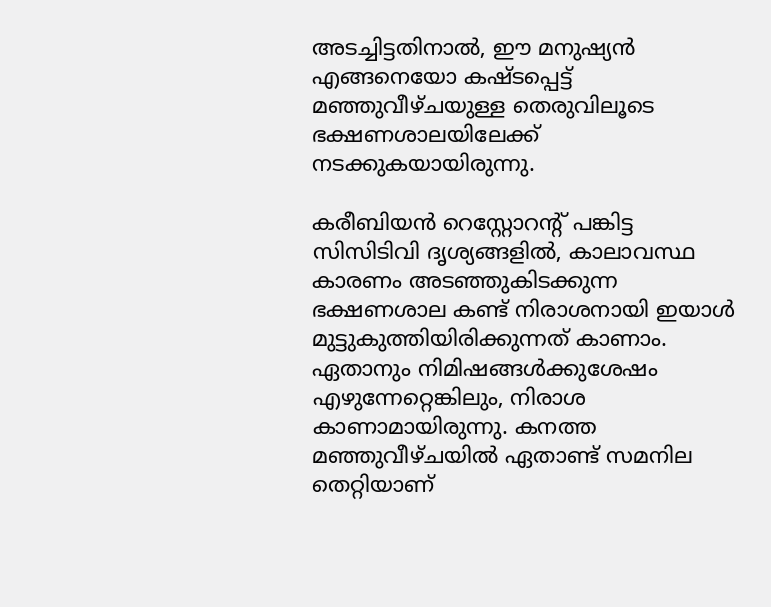അടച്ചിട്ടതിനാൽ, ഈ മനുഷ്യന്‍ എങ്ങനെയോ കഷ്ടപ്പെട്ട് മഞ്ഞുവീഴ്‌ചയുള്ള തെരുവിലൂടെ ഭക്ഷണശാലയിലേക്ക് നടക്കുകയായിരുന്നു.

കരീബിയൻ റെസ്റ്റോറന്റ് പങ്കിട്ട സിസിടിവി ദൃശ്യങ്ങളിൽ, കാലാവസ്ഥ കാരണം അടഞ്ഞുകിടക്കുന്ന ഭക്ഷണശാല കണ്ട് നിരാശനായി ഇയാൾ മുട്ടുകുത്തിയിരിക്കുന്നത് കാണാം. ഏതാനും നിമിഷങ്ങൾക്കുശേഷം എഴുന്നേറ്റെങ്കിലും, നിരാശ കാണാമായിരുന്നു. കനത്ത മഞ്ഞുവീഴ്ചയിൽ ഏതാണ്ട് സമനില തെറ്റിയാണ്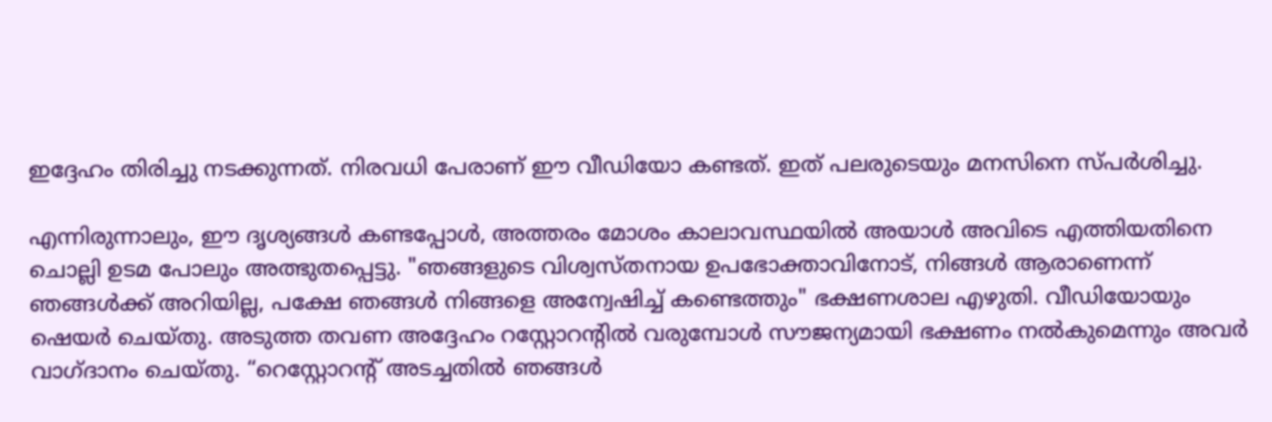ഇദ്ദേഹം തിരിച്ചു നടക്കുന്നത്. നിരവധി പേരാണ് ഈ വീഡിയോ കണ്ടത്. ഇത് പലരുടെയും മനസിനെ സ്‍പര്‍ശിച്ചു.

എന്നിരുന്നാലും, ഈ ദൃശ്യങ്ങൾ കണ്ടപ്പോൾ, അത്തരം മോശം കാലാവസ്ഥയിൽ അയാള്‍ അവിടെ എത്തിയതിനെ ചൊല്ലി ഉടമ പോലും അത്ഭുതപ്പെട്ടു. "ഞങ്ങളുടെ വിശ്വസ്തനായ ഉപഭോക്താവിനോട്, നിങ്ങൾ ആരാണെന്ന് ഞങ്ങൾക്ക് അറിയില്ല, പക്ഷേ ഞങ്ങൾ നിങ്ങളെ അന്വേഷിച്ച് കണ്ടെത്തും" ഭക്ഷണശാല എഴുതി. വീഡിയോയും ഷെയര്‍ ചെയ്‍തു. അടുത്ത തവണ അദ്ദേഹം റസ്റ്റോറന്റിൽ വരുമ്പോൾ സൗജന്യമായി ഭക്ഷണം നല്‍കുമെന്നും അവർ വാഗ്ദാനം ചെയ്തു. “റെസ്റ്റോറന്റ് അടച്ചതിൽ ഞങ്ങൾ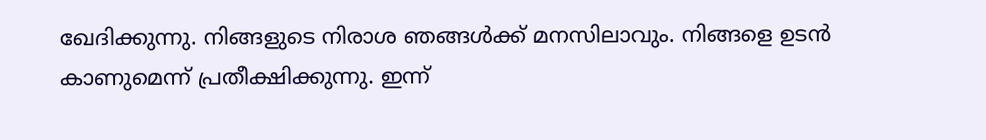ഖേദിക്കുന്നു. നിങ്ങളുടെ നിരാശ ഞങ്ങൾക്ക് മനസിലാവും. നിങ്ങളെ ഉടൻ കാണുമെന്ന് പ്രതീക്ഷിക്കുന്നു. ഇന്ന്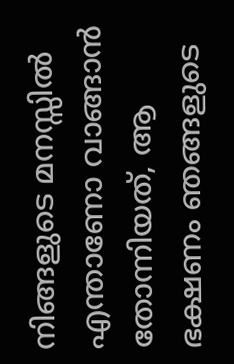നിങ്ങളുടെ മനസ്സിൽ എന്താണോ വാങ്ങാൻ തോന്നിയത്, ആ ഭക്ഷണം ഞങ്ങളുടെ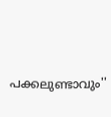പക്കലുണ്ടാവും''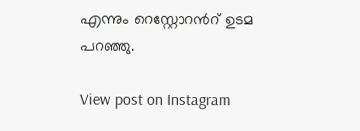എന്നും റെസ്റ്റോറന്‍റ് ഉടമ പറഞ്ഞു.

View post on Instagram